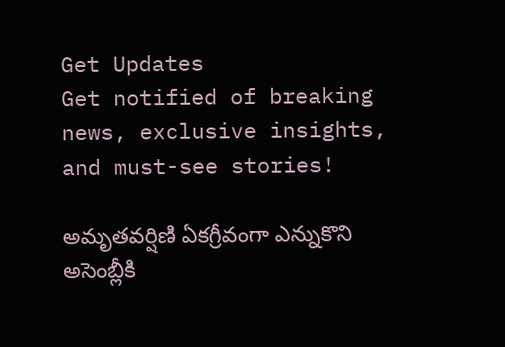Get Updates
Get notified of breaking news, exclusive insights, and must-see stories!

అమృతవర్షిణి ఏకగ్రీవంగా ఎన్నుకొని అసెంబ్లీకి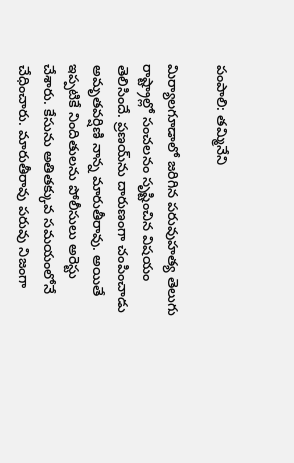పంపాలి: తమ్మినేని

మిర్యాలగూడాలో జరిగిన పరువుహత్య తెలుగు రాష్ట్రాల్లో సంచలనం సృష్టించిన విషయం తెలిసిందే. ప్రణయ్‌ను దారుణంగా చంపించాడు అమృతవర్షిణి నాన్న మారుతీరావు. అయితే ఇప్పటికే నిందితులను పోలీసులు అరెస్టు చేశారు. కేసును అతితక్కువ సమయంలోనే చేధించారు. మారుతీరావు పరువు నిజంగా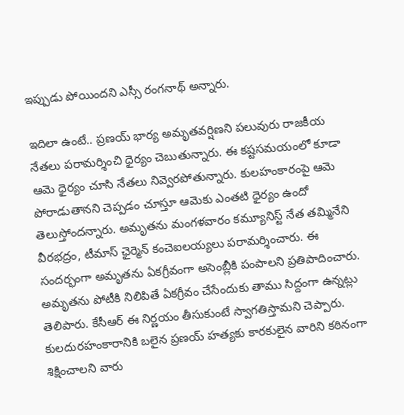ఇప్పుడు పోయిందని ఎస్సీ రంగనాథ్ అన్నారు.

ఇదిలా ఉంటే.. ప్రణయ్ భార్య అమృతవర్షిణని పలువురు రాజకీయ నేతలు పరామర్శించి ధైర్యం చెబుతున్నారు. ఈ కష్టసమయంలో కూడా ఆమె ధైర్యం చూసి నేతలు నివ్వెరపోతున్నారు. కులహంకారంపై ఆమె పోరాడుతానని చెప్పడం చూస్తూ ఆమెకు ఎంతటి ధైర్యం ఉందో తెలుస్తోందన్నారు. అమృతను మంగళవారం కమ్యూనిస్ట్ నేత తమ్మినేని వీరభద్రం, టీమాస్ ఛైర్మెన్ కంచెఐలయ్యలు పరామర్శించారు. ఈ సందర్భంగా అమృతను ఏకగ్రీవంగా అసెంబ్లీకి పంపాలని ప్రతిపాదించారు. అమృతను పోటీకి నిలిపితే ఏకగ్రీవం చేసేందుకు తాము సిద్దంగా ఉన్నట్లు తెలిపారు. కేసీఆర్ ఈ నిర్ణయం తీసుకుంటే స్వాగతిస్తామని చెప్పారు. కులదురహంకారానికి బలైన ప్రణయ్ హత్యకు కారకులైన వారిని కఠినంగా శిక్షించాలని వారు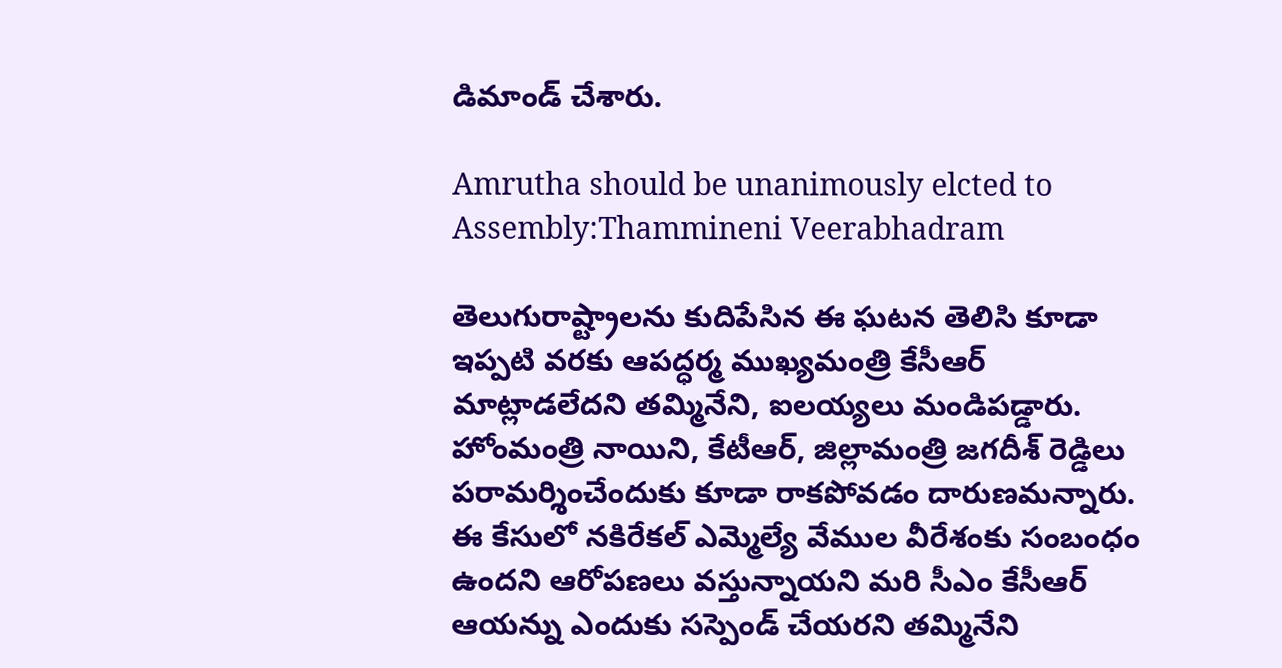డిమాండ్ చేశారు.

Amrutha should be unanimously elcted to Assembly:Thammineni Veerabhadram

తెలుగురాష్ట్రాలను కుదిపేసిన ఈ ఘటన తెలిసి కూడా ఇప్పటి వరకు ఆపద్ధర్మ ముఖ్యమంత్రి కేసీఆర్ మాట్లాడలేదని తమ్మినేని, ఐలయ్యలు మండిపడ్డారు. హోంమంత్రి నాయిని, కేటీఆర్, జిల్లామంత్రి జగదీశ్ రెడ్డిలు పరామర్శించేందుకు కూడా రాకపోవడం దారుణమన్నారు. ఈ కేసులో నకిరేకల్ ఎమ్మెల్యే వేముల వీరేశంకు సంబంధం ఉందని ఆరోపణలు వస్తున్నాయని మరి సీఎం కేసీఆర్ ఆయన్ను ఎందుకు సస్పెండ్ చేయరని తమ్మినేని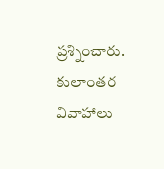ప్రశ్నించారు. కులాంతర వివాహాలు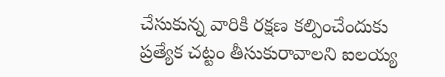చేసుకున్న వారికి రక్షణ కల్పించేందుకు ప్రత్యేక చట్టం తీసుకురావాలని ఐలయ్య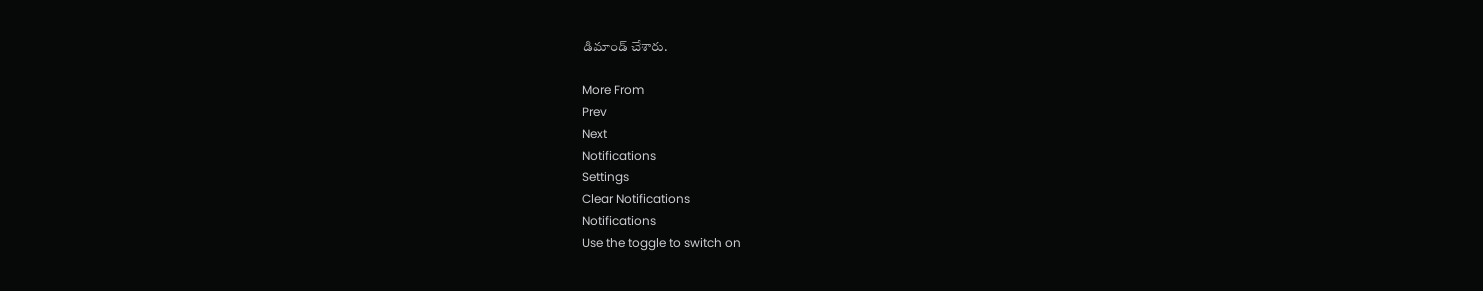డిమాండ్ చేశారు.

More From
Prev
Next
Notifications
Settings
Clear Notifications
Notifications
Use the toggle to switch on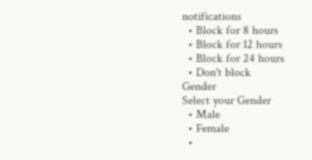notifications
  • Block for 8 hours
  • Block for 12 hours
  • Block for 24 hours
  • Don't block
Gender
Select your Gender
  • Male
  • Female
  •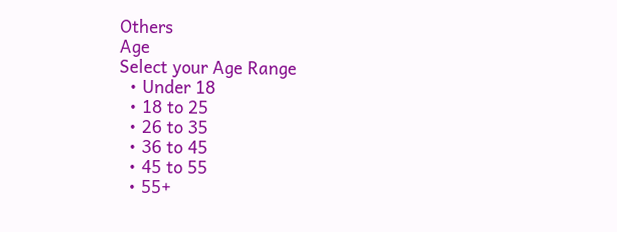Others
Age
Select your Age Range
  • Under 18
  • 18 to 25
  • 26 to 35
  • 36 to 45
  • 45 to 55
  • 55+